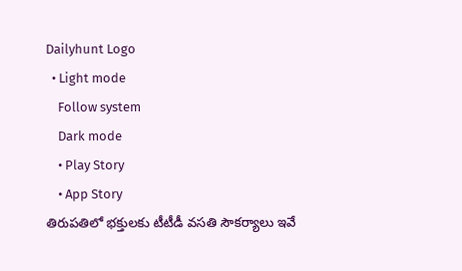Dailyhunt Logo
  • Light mode
    Follow system
    Dark mode
    • Play Story
    • App Story
తిరుపతిలో భక్తులకు టీటీడీ వసతి సౌకర్యాలు ఇవే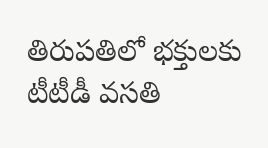తిరుపతిలో భక్తులకు టీటీడీ వసతి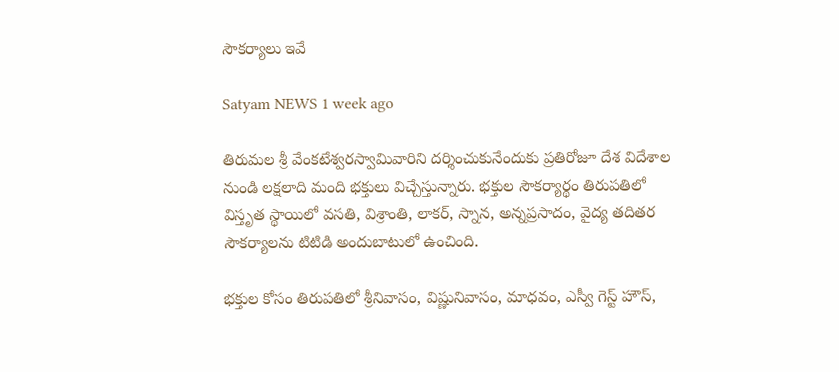సౌకర్యాలు ఇవే

Satyam NEWS 1 week ago

తిరుమల శ్రీ వేంకటేశ్వరస్వామివారిని దర్శించుకునేందుకు ప్రతిరోజూ దేశ విదేశాల నుండి లక్షలాది మంది భక్తులు విచ్చేస్తున్నారు. భక్తుల సౌకర్యార్థం తిరుపతిలో విస్తృత స్థాయిలో వసతి, విశ్రాంతి, లాకర్, స్నాన, అన్నప్రసాదం, వైద్య తదితర సౌకర్యాలను టిటిడి అందుబాటులో ఉంచింది.

భక్తుల కోసం తిరుపతిలో శ్రీనివాసం, విష్ణునివాసం, మాధవం, ఎస్వీ గెస్ట్ హౌస్,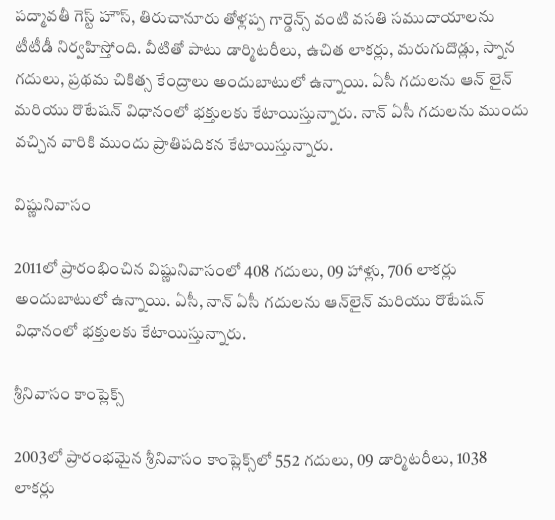పద్మావతీ గెస్ట్ హౌస్, తిరుచానూరు తోళ్లప్ప గార్డెన్స్ వంటి వసతి సముదాయాలను టీటీడీ నిర్వహిస్తోంది. వీటితో పాటు డార్మిటరీలు, ఉచిత లాకర్లు, మరుగుదొడ్లు, స్నాన గదులు, ప్రథమ చికిత్స కేంద్రాలు అందుబాటులో ఉన్నాయి. ఏసీ గదులను ఆన్ లైన్ మరియు రొటేషన్ విధానంలో భక్తులకు కేటాయిస్తున్నారు. నాన్ ఏసీ గదులను ముందు వచ్చిన వారికి ముందు ప్రాతిపదికన కేటాయిస్తున్నారు.

విష్ణునివాసం

2011లో ప్రారంభించిన విష్ణునివాసంలో 408 గదులు, 09 హాళ్లు, 706 లాకర్లు అందుబాటులో ఉన్నాయి. ఏసీ, నాన్ ఏసీ గదులను ఆన్‌లైన్ మరియు రొటేషన్ విధానంలో భక్తులకు కేటాయిస్తున్నారు.

శ్రీనివాసం కాంప్లెక్స్

2003లో ప్రారంభమైన శ్రీనివాసం కాంప్లెక్స్‌లో 552 గదులు, 09 డార్మిటరీలు, 1038 లాకర్లు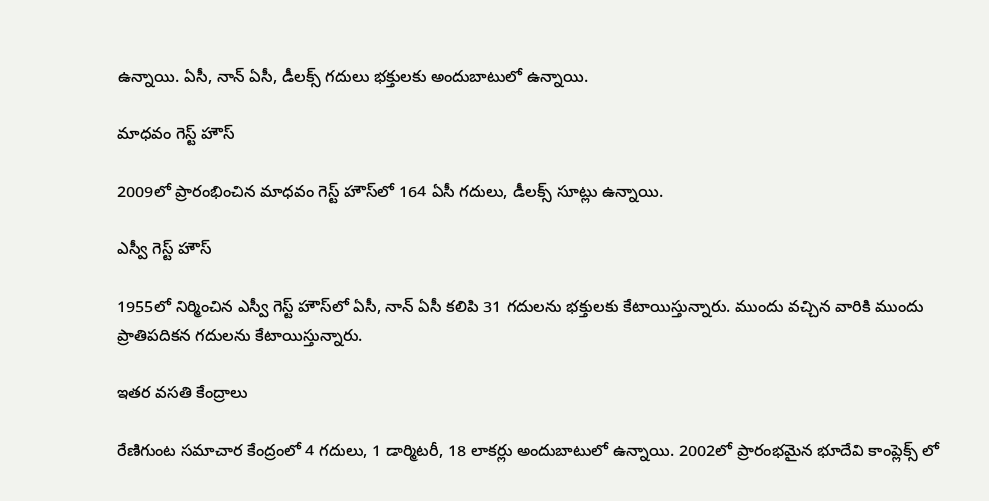ఉన్నాయి. ఏసీ, నాన్ ఏసీ, డీలక్స్ గదులు భక్తులకు అందుబాటులో ఉన్నాయి.

మాధవం గెస్ట్ హౌస్

2009లో ప్రారంభించిన మాధవం గెస్ట్ హౌస్‌లో 164 ఏసీ గదులు, డీలక్స్ సూట్లు ఉన్నాయి.

ఎస్వీ గెస్ట్ హౌస్

1955లో నిర్మించిన ఎస్వీ గెస్ట్ హౌస్‌లో ఏసీ, నాన్ ఏసీ కలిపి 31 గదులను భక్తులకు కేటాయిస్తున్నారు. ముందు వచ్చిన వారికి ముందు ప్రాతిపదికన గదులను కేటాయిస్తున్నారు.

ఇతర వసతి కేంద్రాలు

రేణిగుంట సమాచార కేంద్రంలో 4 గదులు, 1 డార్మిటరీ, 18 లాకర్లు అందుబాటులో ఉన్నాయి. 2002లో ప్రారంభమైన భూదేవి కాంప్లెక్స్ లో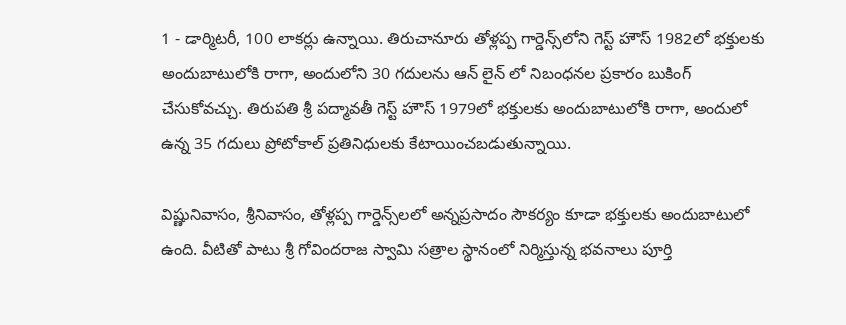1 - డార్మిటరీ, 100 లాకర్లు ఉన్నాయి. తిరుచానూరు తోళ్లప్ప గార్డెన్స్‌లోని గెస్ట్ హౌస్ 1982లో భక్తులకు అందుబాటులోకి రాగా, అందులోని 30 గదులను ఆన్ లైన్ లో నిబంధనల ప్రకారం బుకింగ్ చేసుకోవచ్చు. తిరుపతి శ్రీ పద్మావతీ గెస్ట్ హౌస్‌ 1979లో భక్తులకు అందుబాటులోకి రాగా, అందులో ఉన్న 35 గదులు ప్రోటోకాల్ ప్రతినిధులకు కేటాయించబడుతున్నాయి.

విష్ణునివాసం, శ్రీనివాసం, తోళ్లప్ప గార్డెన్స్‌లలో అన్నప్రసాదం సౌకర్యం కూడా భక్తులకు అందుబాటులో ఉంది. వీటితో పాటు శ్రీ గోవిందరాజ స్వామి సత్రాల స్థానంలో నిర్మిస్తున్న భవనాలు పూర్తి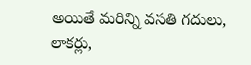అయితే మరిన్ని వసతి గదులు, లాకర్లు,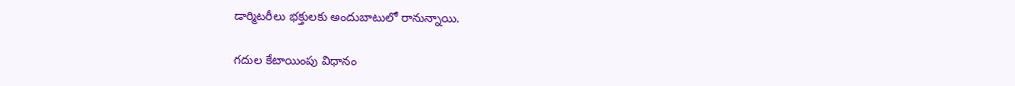డార్మిటరీలు భక్తులకు అందుబాటులో రానున్నాయి.

గదుల కేటాయింపు విధానం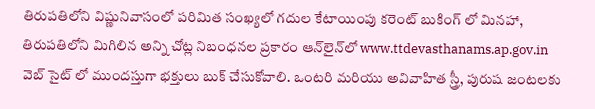తిరుపతిలోని విష్ణునివాసంలో పరిమిత సంఖ్యలో గదుల కేటాయింపు కరెంట్ బుకింగ్ లో మినహా, తిరుపతిలోని మిగిలిన అన్ని చోట్ల నిబంధనల ప్రకారం ఆన్‌లైన్‌లో www.ttdevasthanams.ap.gov.in వెబ్ సైట్ లో ముందస్తుగా భక్తులు బుక్ చేసుకోవాలి. ఒంటరి మరియు అవివాహిత స్త్రీ, పురుష జంటలకు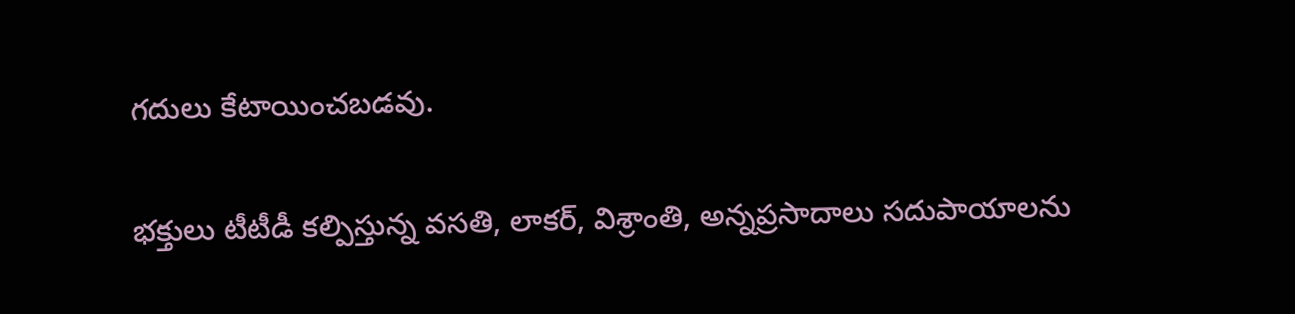గదులు కేటాయించబడవు.

భక్తులు టీటీడీ కల్పిస్తున్న వసతి, లాకర్, విశ్రాంతి, అన్నప్రసాదాలు సదుపాయాలను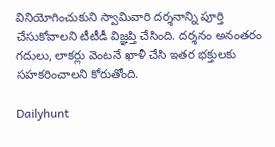వినియోగించుకుని స్వామివారి దర్శనాన్ని పూర్తి చేసుకోవాలని టీటీడీ విజ్ఞప్తి చేసింది. దర్శనం అనంతరం గదులు, లాకర్లు వెంటనే ఖాళీ చేసి ఇతర భక్తులకు సహకరించాలని కోరుతోంది.

Dailyhunt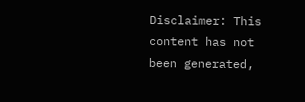Disclaimer: This content has not been generated,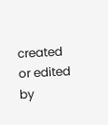created or edited by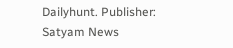Dailyhunt. Publisher: Satyam News